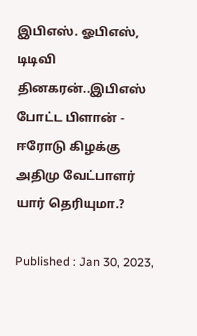இபிஎஸ். ஓபிஎஸ், டிடிவி தினகரன்..இபிஎஸ் போட்ட பிளான் - ஈரோடு கிழக்கு அதிமு வேட்பாளர் யார் தெரியுமா.?

Published : Jan 30, 2023,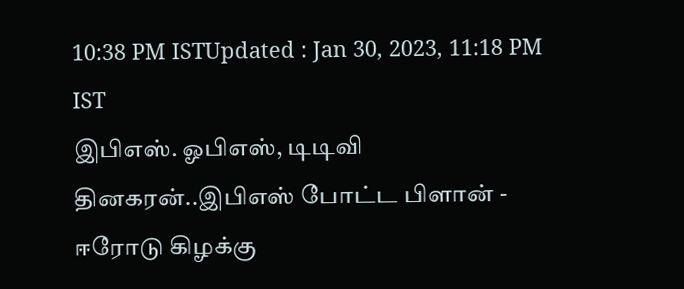10:38 PM ISTUpdated : Jan 30, 2023, 11:18 PM IST
இபிஎஸ். ஓபிஎஸ், டிடிவி தினகரன்..இபிஎஸ் போட்ட பிளான் - ஈரோடு கிழக்கு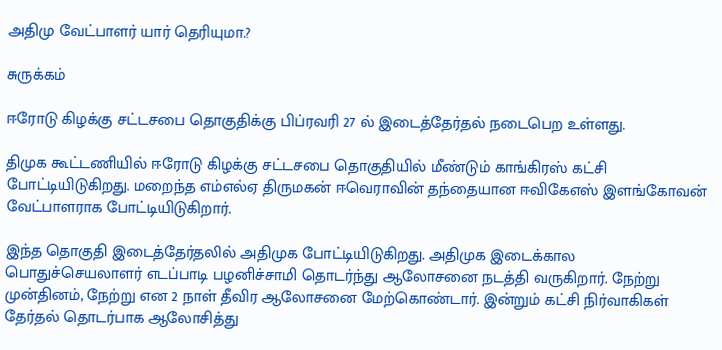அதிமு வேட்பாளர் யார் தெரியுமா.?

சுருக்கம்

ஈரோடு கிழக்கு சட்டசபை தொகுதிக்கு பிப்ரவரி 27 ல் இடைத்தேர்தல் நடைபெற உள்ளது.

திமுக கூட்டணியில் ஈரோடு கிழக்கு சட்டசபை தொகுதியில் மீண்டும் காங்கிரஸ் கட்சி போட்டியிடுகிறது. மறைந்த எம்எல்ஏ திருமகன் ஈவெராவின் தந்தையான ஈவிகேஎஸ் இளங்கோவன் வேட்பாளராக போட்டியிடுகிறார்.

இந்த தொகுதி இடைத்தேர்தலில் அதிமுக போட்டியிடுகிறது. அதிமுக இடைக்கால பொதுச்செயலாளர் எடப்பாடி பழனிச்சாமி தொடர்ந்து ஆலோசனை நடத்தி வருகிறார். நேற்று முன்தினம், நேற்று என 2 நாள் தீவிர ஆலோசனை மேற்கொண்டார். இன்றும் கட்சி நிர்வாகிகள் தேர்தல் தொடர்பாக ஆலோசித்து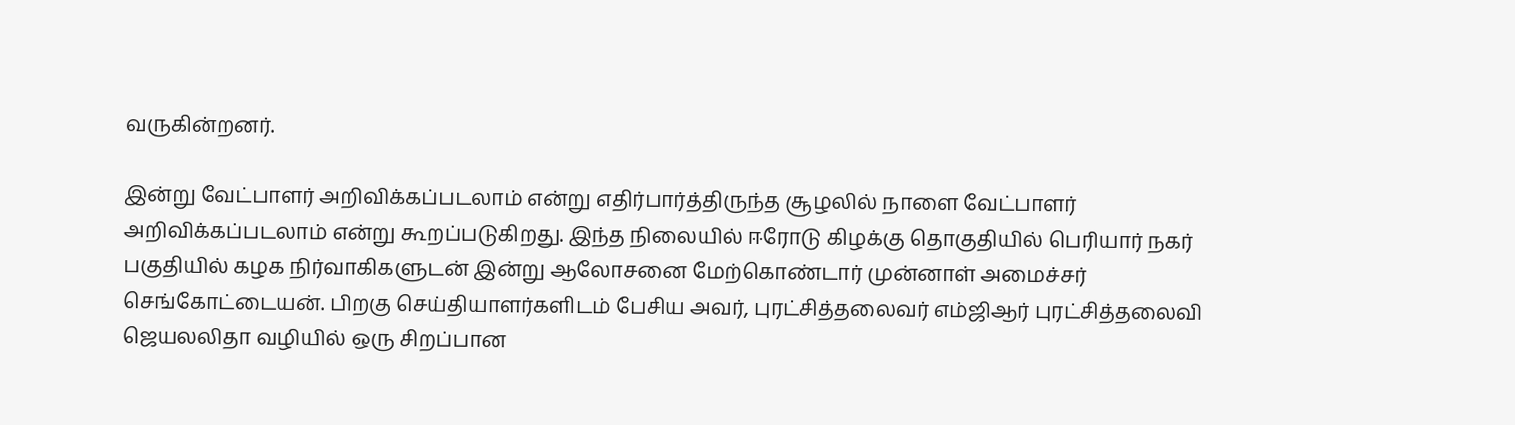வருகின்றனர்.

இன்று வேட்பாளர் அறிவிக்கப்படலாம் என்று எதிர்பார்த்திருந்த சூழலில் நாளை வேட்பாளர் அறிவிக்கப்படலாம் என்று கூறப்படுகிறது. இந்த நிலையில் ஈரோடு கிழக்கு தொகுதியில் பெரியார் நகர் பகுதியில் கழக நிர்வாகிகளுடன் இன்று ஆலோசனை மேற்கொண்டார் முன்னாள் அமைச்சர் செங்கோட்டையன். பிறகு செய்தியாளர்களிடம் பேசிய அவர், புரட்சித்தலைவர் எம்ஜிஆர் புரட்சித்தலைவி ஜெயலலிதா வழியில் ஒரு சிறப்பான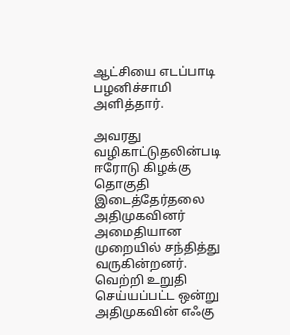ஆட்சியை எடப்பாடி பழனிச்சாமி அளித்தார்.

அவரது வழிகாட்டுதலின்படி ஈரோடு கிழக்கு தொகுதி இடைத்தேர்தலை அதிமுகவினர் அமைதியான முறையில் சந்தித்து வருகின்றனர். வெற்றி உறுதி செய்யப்பட்ட ஒன்று அதிமுகவின் எஃகு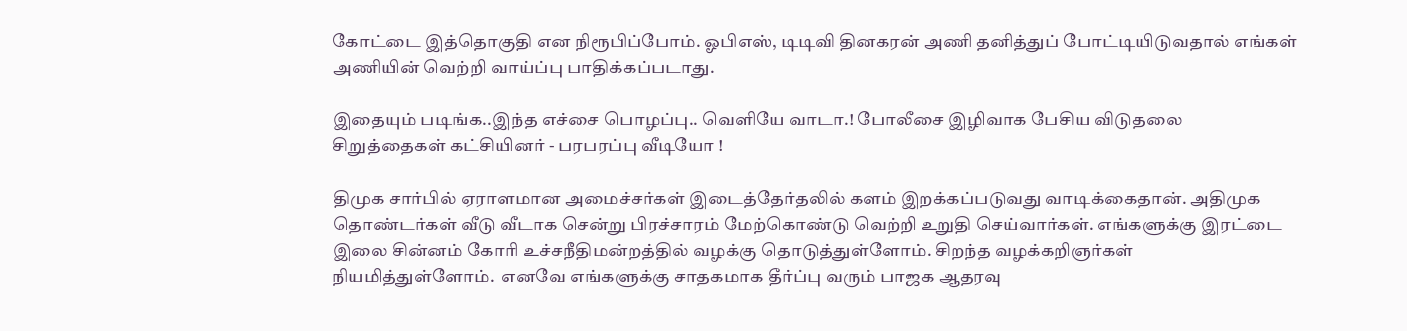கோட்டை இத்தொகுதி என நிரூபிப்போம். ஓபிஎஸ், டிடிவி தினகரன் அணி தனித்துப் போட்டியிடுவதால் எங்கள் அணியின் வெற்றி வாய்ப்பு பாதிக்கப்படாது.

இதையும் படிங்க..இந்த எச்சை பொழப்பு.. வெளியே வாடா.! போலீசை இழிவாக பேசிய விடுதலை சிறுத்தைகள் கட்சியினர் - பரபரப்பு வீடியோ !

திமுக சார்பில் ஏராளமான அமைச்சர்கள் இடைத்தேர்தலில் களம் இறக்கப்படுவது வாடிக்கைதான். அதிமுக தொண்டர்கள் வீடு வீடாக சென்று பிரச்சாரம் மேற்கொண்டு வெற்றி உறுதி செய்வார்கள். எங்களுக்கு இரட்டை இலை சின்னம் கோரி உச்சநீதிமன்றத்தில் வழக்கு தொடுத்துள்ளோம். சிறந்த வழக்கறிஞர்கள் நியமித்துள்ளோம்.  எனவே எங்களுக்கு சாதகமாக தீர்ப்பு வரும் பாஜக ஆதரவு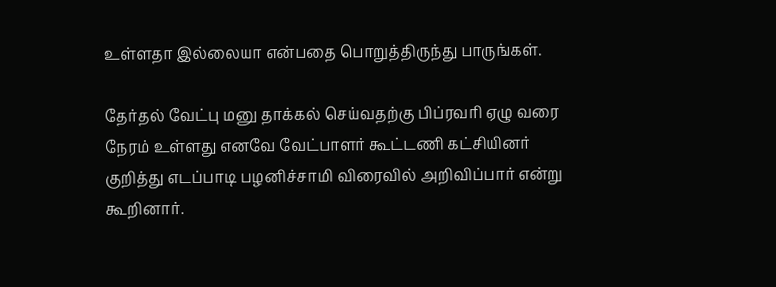உள்ளதா இல்லையா என்பதை பொறுத்திருந்து பாருங்கள்.

தேர்தல் வேட்பு மனு தாக்கல் செய்வதற்கு பிப்ரவரி ஏழு வரை நேரம் உள்ளது எனவே வேட்பாளர் கூட்டணி கட்சியினர் குறித்து எடப்பாடி பழனிச்சாமி விரைவில் அறிவிப்பார் என்று கூறினார்.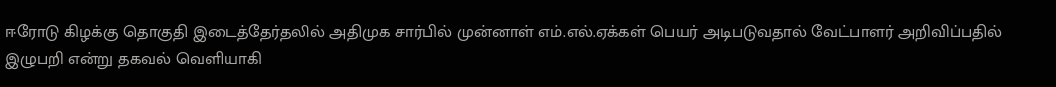ஈரோடு கிழக்கு தொகுதி இடைத்தேர்தலில் அதிமுக சார்பில் முன்னாள் எம்.எல்.ஏக்கள் பெயர் அடிபடுவதால் வேட்பாளர் அறிவிப்பதில் இழுபறி என்று தகவல் வெளியாகி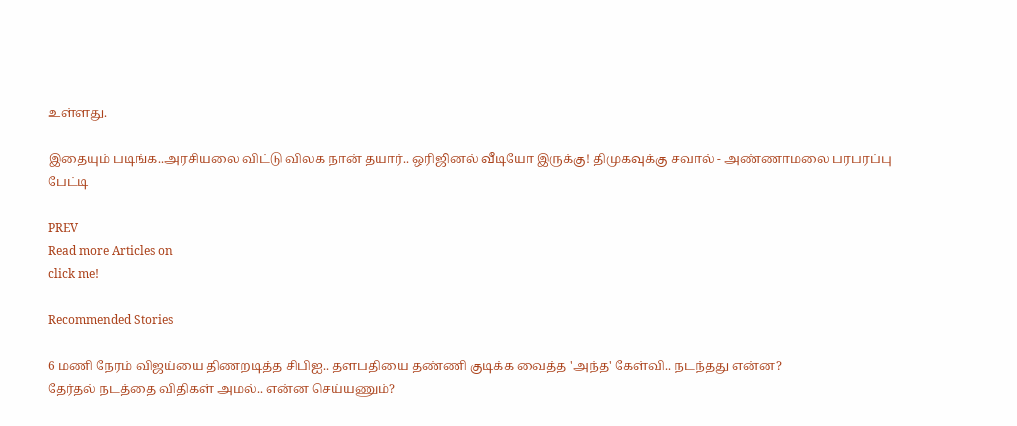உள்ளது.

இதையும் படிங்க..அரசியலை விட்டு விலக நான் தயார்.. ஒரிஜினல் வீடியோ இருக்கு! திமுகவுக்கு சவால் - அண்ணாமலை பரபரப்பு பேட்டி

PREV
Read more Articles on
click me!

Recommended Stories

6 மணி நேரம் விஜய்யை திணறடித்த சிபிஐ.. தளபதியை தண்ணி குடிக்க வைத்த 'அந்த' கேள்வி.. நடந்தது என்ன?
தேர்தல் நடத்தை விதிகள் அமல்.. என்ன செய்யணும்?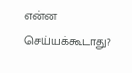என்ன செய்யக்கூடாது?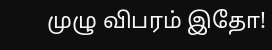முழு விபரம் இதோ!